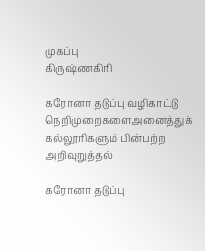முகப்பு
கிருஷ்ணகிரி

கரோனா தடுப்பு வழிகாட்டு நெறிமுறைகளைஅனைத்துக் கல்லூரிகளும் பின்பற்ற அறிவுறுத்தல்

கரோனா தடுப்பு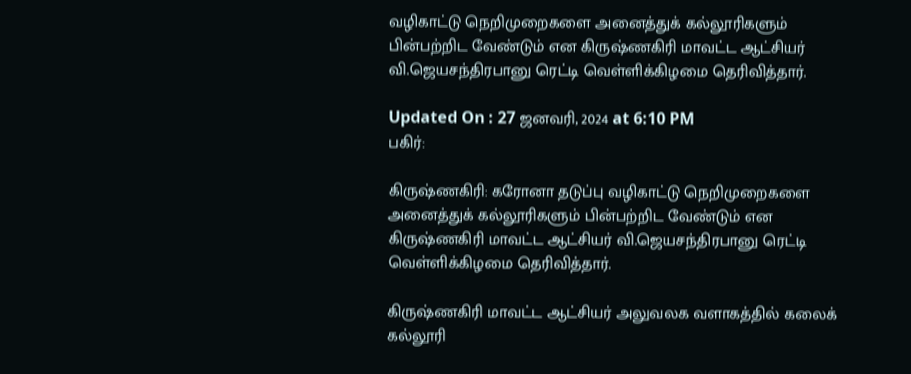வழிகாட்டு நெறிமுறைகளை அனைத்துக் கல்லூரிகளும் பின்பற்றிட வேண்டும் என கிருஷ்ணகிரி மாவட்ட ஆட்சியர் வி.ஜெயசந்திரபானு ரெட்டி வெள்ளிக்கிழமை தெரிவித்தார்.

Updated On : 27 ஜனவரி, 2024 at 6:10 PM
பகிர்:

கிருஷ்ணகிரி: கரோனா தடுப்பு வழிகாட்டு நெறிமுறைகளை அனைத்துக் கல்லூரிகளும் பின்பற்றிட வேண்டும் என கிருஷ்ணகிரி மாவட்ட ஆட்சியர் வி.ஜெயசந்திரபானு ரெட்டி வெள்ளிக்கிழமை தெரிவித்தார்.

கிருஷ்ணகிரி மாவட்ட ஆட்சியர் அலுவலக வளாகத்தில் கலைக் கல்லூரி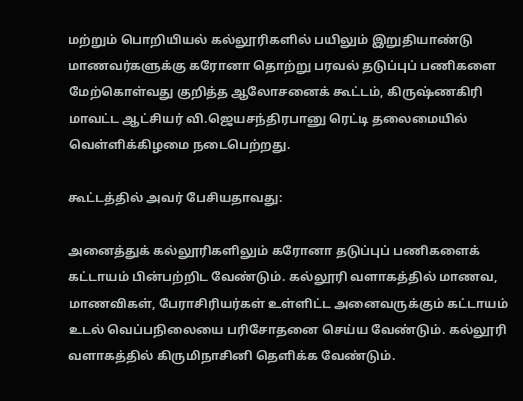மற்றும் பொறியியல் கல்லூரிகளில் பயிலும் இறுதியாண்டு மாணவர்களுக்கு கரோனா தொற்று பரவல் தடுப்புப் பணிகளை மேற்கொள்வது குறித்த ஆலோசனைக் கூட்டம், கிருஷ்ணகிரி மாவட்ட ஆட்சியர் வி.ஜெயசந்திரபானு ரெட்டி தலைமையில் வெள்ளிக்கிழமை நடைபெற்றது.

கூட்டத்தில் அவர் பேசியதாவது:

அனைத்துக் கல்லூரிகளிலும் கரோனா தடுப்புப் பணிகளைக் கட்டாயம் பின்பற்றிட வேண்டும். கல்லூரி வளாகத்தில் மாணவ, மாணவிகள், பேராசிரியர்கள் உள்ளிட்ட அனைவருக்கும் கட்டாயம் உடல் வெப்பநிலையை பரிசோதனை செய்ய வேண்டும். கல்லூரி வளாகத்தில் கிருமிநாசினி தெளிக்க வேண்டும்.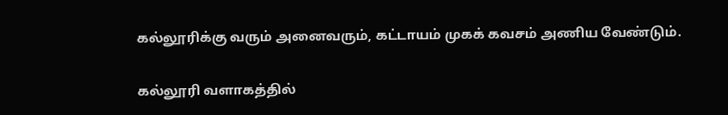கல்லூரிக்கு வரும் அனைவரும், கட்டாயம் முகக் கவசம் அணிய வேண்டும்.

கல்லூரி வளாகத்தில்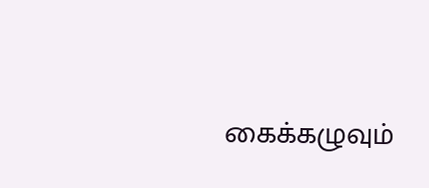கைக்கழுவும்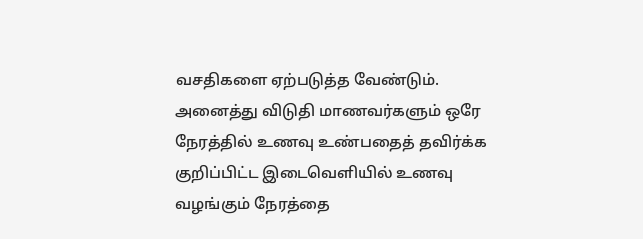வசதிகளை ஏற்படுத்த வேண்டும். அனைத்து விடுதி மாணவர்களும் ஒரே நேரத்தில் உணவு உண்பதைத் தவிர்க்க குறிப்பிட்ட இடைவெளியில் உணவு வழங்கும் நேரத்தை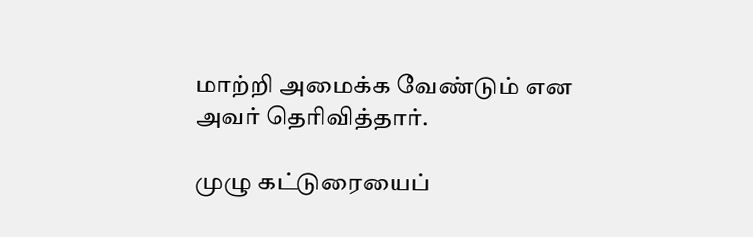மாற்றி அமைக்க வேண்டும் என அவர் தெரிவித்தார்.

முழு கட்டுரையைப்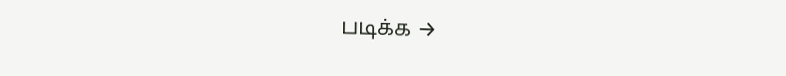படிக்க →